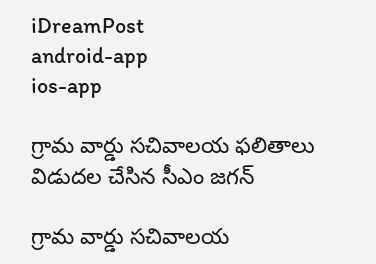iDreamPost
android-app
ios-app

గ్రామ వార్డు సచివాలయ ఫలితాలు విడుదల చేసిన సీఎం జగన్

గ్రామ వార్డు సచివాలయ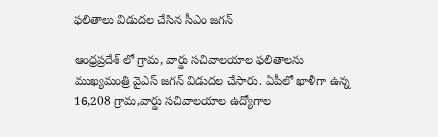ఫలితాలు విడుదల చేసిన సీఎం జగన్

ఆంధ్రప్రదేశ్ లో గ్రామ, వార్డు సచివాలయాల ఫలితాలను ముఖ్యమంత్రి వైఎస్ జగన్ విడుదల చేసారు. ఏపీలో ఖాళీగా ఉన్న 16,208 గ్రామ,వార్డు సచివాలయాల ఉద్యోగాల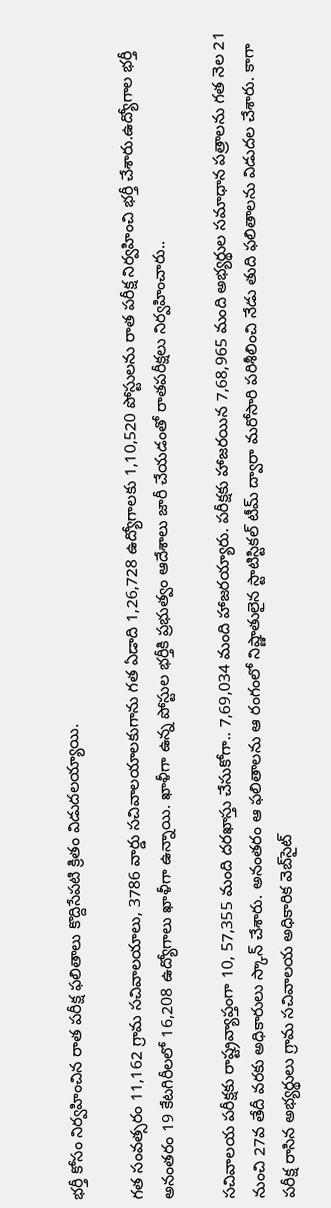భర్తీ కోసం నిర్వహించిన రాత పరీక్ష ఫలితాలు కొద్దిసేపటి క్రితం విడుదలయ్యాయి.

గత సంవత్సరం 11,162 గ్రామ సచివాలయాలు, 3786 వార్డు సచివాలయాలకుగాను గత ఏడాది 1,26,728 ఉద్యోగాలకు 1,10,520 పోస్టులను రాత పరీక్ష నిర్వహించి భర్తీ చేశారు.ఉద్యోగాల భర్తీ అనంతరం 19 కేటగిరీలలో 16,208 ఉద్యోగాలు ఖాళీగా ఉన్నాయి. ఖాళీగా ఉన్న పోస్టుల భర్తీకి ప్రభుత్వం ఆదేశాలు జారీ చేయడంతో రాతపరీక్షలు నిర్వహించారు..

సచివాలయ పరీక్షకు రాష్ట్రవ్యాప్తంగా 10, 57,355 మంది దరఖాస్తు చేసుకోగా.. 7,69,034 మంది హాజరయ్యారు. పరీక్షకు హాజరయిన 7,68,965 మంది అభ్యర్థుల సమాధాన పత్రాలను గత నెల 21 నుంచి 27వ తేదీ వరకు అధికారులు స్కాన్‌ చేశారు. అనంతరం ఆ ఫలితాలను ఆ రంగంలో నిష్ణాతులైన స్టాటిస్టికల్‌ టీమ్‌ ద్వారా మరోసారి పరిశీలించి నేడు తుది ఫలితాలను విడుదల చేశారు. కాగా పరీక్ష రాసిన అభ్యర్థులు గ్రామ సచివాలయ అధికారిక వెబ్‌సైట్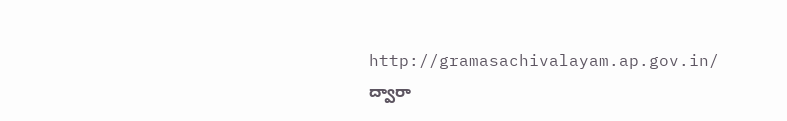http://gramasachivalayam.ap.gov.in/ ద్వారా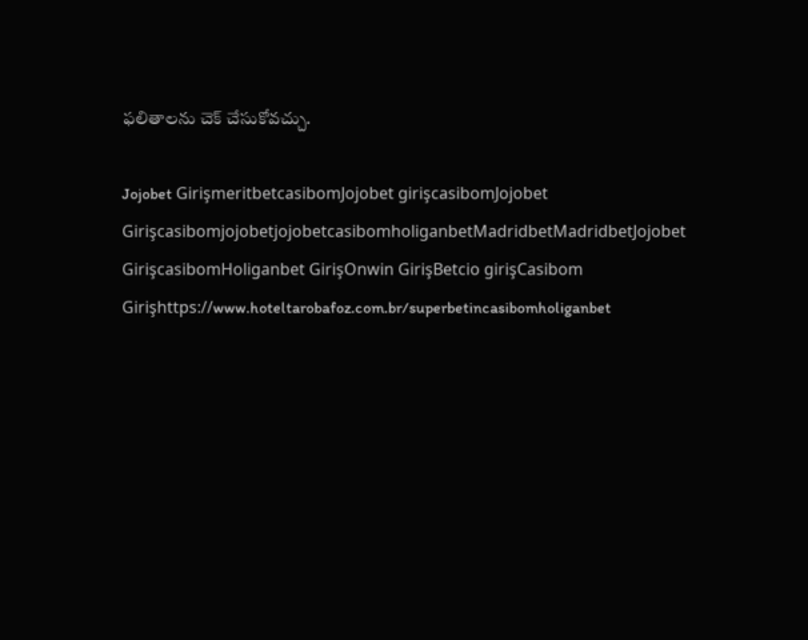ఫలితాలను చెక్‌ చేసుకోవచ్చు.

Jojobet GirişmeritbetcasibomJojobet girişcasibomJojobet GirişcasibomjojobetjojobetcasibomholiganbetMadridbetMadridbetJojobet GirişcasibomHoliganbet GirişOnwin GirişBetcio girişCasibom Girişhttps://www.hoteltarobafoz.com.br/superbetincasibomholiganbet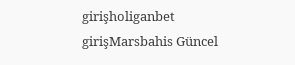girişholiganbet girişMarsbahis Güncel